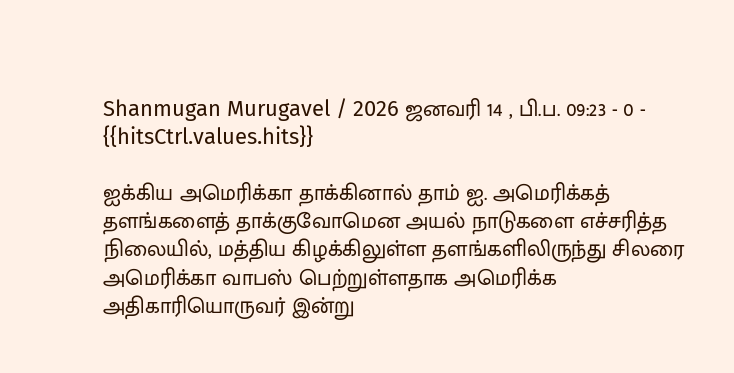Shanmugan Murugavel / 2026 ஜனவரி 14 , பி.ப. 09:23 - 0 - {{hitsCtrl.values.hits}}

ஐக்கிய அமெரிக்கா தாக்கினால் தாம் ஐ. அமெரிக்கத் தளங்களைத் தாக்குவோமென அயல் நாடுகளை எச்சரித்த நிலையில், மத்திய கிழக்கிலுள்ள தளங்களிலிருந்து சிலரை அமெரிக்கா வாபஸ் பெற்றுள்ளதாக அமெரிக்க அதிகாரியொருவர் இன்று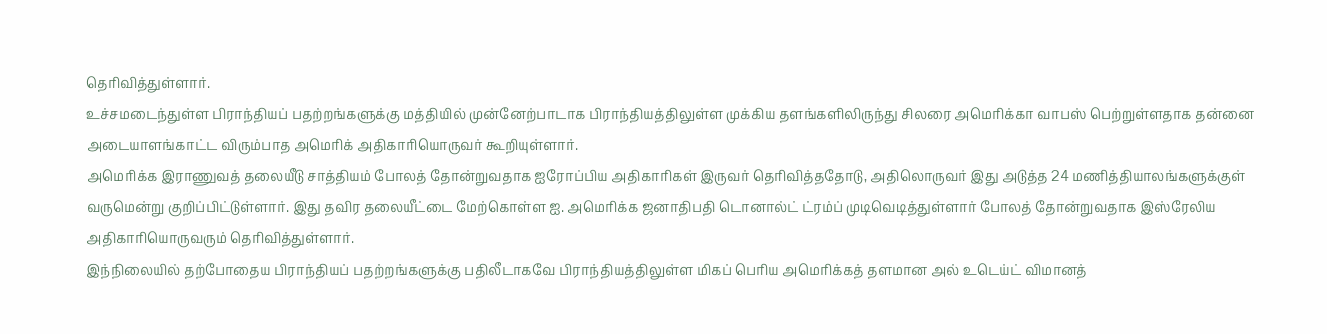தெரிவித்துள்ளார்.
உச்சமடைந்துள்ள பிராந்தியப் பதற்றங்களுக்கு மத்தியில் முன்னேற்பாடாக பிராந்தியத்திலுள்ள முக்கிய தளங்களிலிருந்து சிலரை அமெரிக்கா வாபஸ் பெற்றுள்ளதாக தன்னை அடையாளங்காட்ட விரும்பாத அமெரிக் அதிகாரியொருவர் கூறியுள்ளார்.
அமெரிக்க இராணுவத் தலையீடு சாத்தியம் போலத் தோன்றுவதாக ஐரோப்பிய அதிகாரிகள் இருவர் தெரிவித்ததோடு, அதிலொருவர் இது அடுத்த 24 மணித்தியாலங்களுக்குள் வருமென்று குறிப்பிட்டுள்ளார். இது தவிர தலையீட்டை மேற்கொள்ள ஐ. அமெரிக்க ஜனாதிபதி டொனால்ட் ட்ரம்ப் முடிவெடித்துள்ளார் போலத் தோன்றுவதாக இஸ்ரேலிய அதிகாரியொருவரும் தெரிவித்துள்ளார்.
இந்நிலையில் தற்போதைய பிராந்தியப் பதற்றங்களுக்கு பதிலீடாகவே பிராந்தியத்திலுள்ள மிகப் பெரிய அமெரிக்கத் தளமான அல் உடெய்ட் விமானத்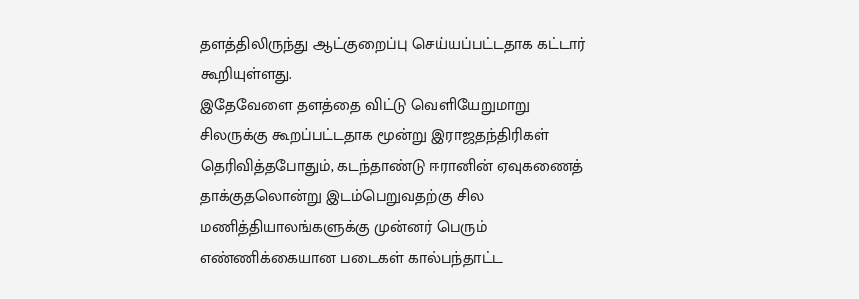தளத்திலிருந்து ஆட்குறைப்பு செய்யப்பட்டதாக கட்டார் கூறியுள்ளது.
இதேவேளை தளத்தை விட்டு வெளியேறுமாறு சிலருக்கு கூறப்பட்டதாக மூன்று இராஜதந்திரிகள் தெரிவித்தபோதும், கடந்தாண்டு ஈரானின் ஏவுகணைத் தாக்குதலொன்று இடம்பெறுவதற்கு சில மணித்தியாலங்களுக்கு முன்னர் பெரும் எண்ணிக்கையான படைகள் கால்பந்தாட்ட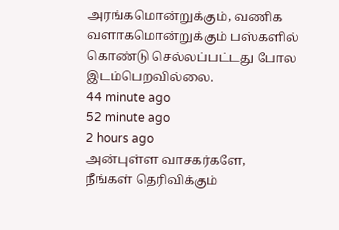அரங்கமொன்றுக்கும், வணிக வளாகமொன்றுக்கும் பஸ்களில் கொண்டு செல்லப்பட்டது போல இடம்பெறவில்லை.
44 minute ago
52 minute ago
2 hours ago
அன்புள்ள வாசகர்களே,
நீங்கள் தெரிவிக்கும்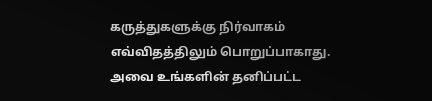கருத்துகளுக்கு நிர்வாகம் எவ்விதத்திலும் பொறுப்பாகாது. அவை உங்களின் தனிப்பட்ட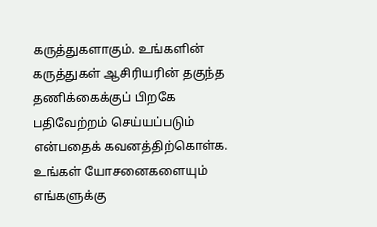கருத்துகளாகும். உங்களின் கருத்துகள் ஆசிரியரின் தகுந்த தணிக்கைக்குப் பிறகே பதிவேற்றம் செய்யப்படும் என்பதைக் கவனத்திற்கொள்க. உங்கள் யோசனைகளையும் எங்களுக்கு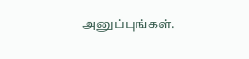அனுப்புங்கள்.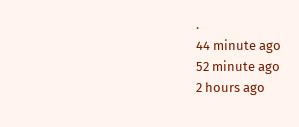.
44 minute ago
52 minute ago
2 hours ago